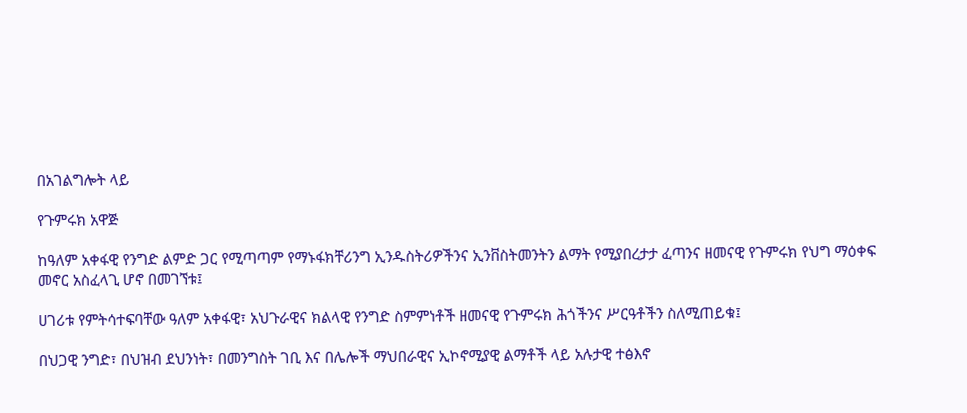በአገልግሎት ላይ

የጉምሩክ አዋጅ

ከዓለም አቀፋዊ የንግድ ልምድ ጋር የሚጣጣም የማኑፋክቸሪንግ ኢንዱስትሪዎችንና ኢንቨስትመንትን ልማት የሚያበረታታ ፈጣንና ዘመናዊ የጉምሩክ የህግ ማዕቀፍ መኖር አስፈላጊ ሆኖ በመገኘቱ፤

ሀገሪቱ የምትሳተፍባቸው ዓለም አቀፋዊ፣ አህጉራዊና ክልላዊ የንግድ ስምምነቶች ዘመናዊ የጉምሩክ ሕጎችንና ሥርዓቶችን ስለሚጠይቁ፤

በህጋዊ ንግድ፣ በህዝብ ደህንነት፣ በመንግስት ገቢ እና በሌሎች ማህበራዊና ኢኮኖሚያዊ ልማቶች ላይ አሉታዊ ተፅእኖ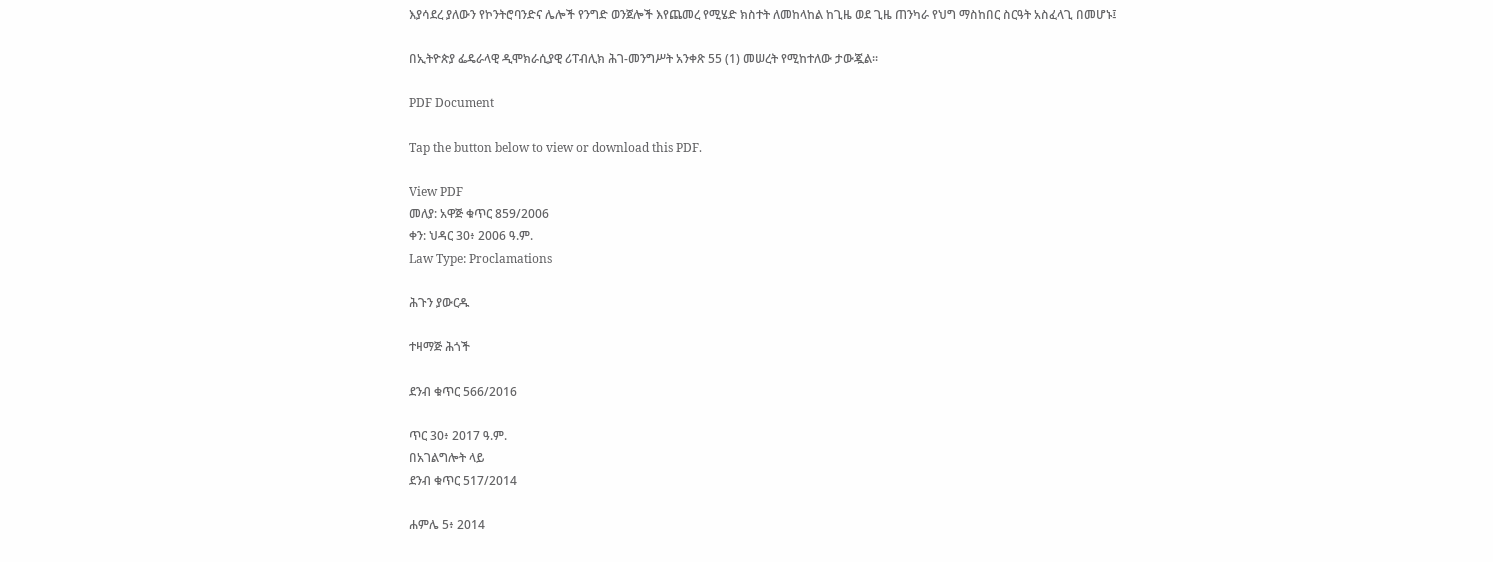እያሳደረ ያለውን የኮንትሮባንድና ሌሎች የንግድ ወንጀሎች እየጨመረ የሚሄድ ክስተት ለመከላከል ከጊዜ ወደ ጊዜ ጠንካራ የህግ ማስከበር ስርዓት አስፈላጊ በመሆኑ፤

በኢትዮጵያ ፌዴራላዊ ዲሞክራሲያዊ ሪፐብሊክ ሕገ-መንግሥት አንቀጽ 55 (1) መሠረት የሚከተለው ታውጇል፡፡

PDF Document

Tap the button below to view or download this PDF.

View PDF
መለያ: አዋጅ ቁጥር 859/2006
ቀን: ህዳር 30፥ 2006 ዓ.ም.
Law Type: Proclamations

ሕጉን ያውርዱ

ተዛማጅ ሕጎች

ደንብ ቁጥር 566/2016

ጥር 30፥ 2017 ዓ.ም.
በአገልግሎት ላይ
ደንብ ቁጥር 517/2014

ሐምሌ 5፥ 2014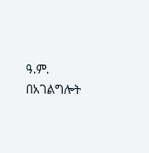ዓ.ም.
በአገልግሎት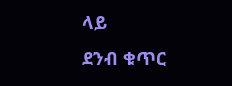ላይ
ደንብ ቁጥር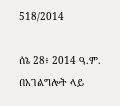518/2014

ሰኔ 28፥ 2014 ዓ.ም.
በአገልግሎት ላይ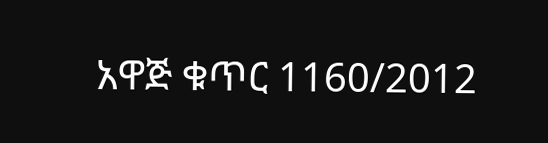አዋጅ ቁጥር 1160/2012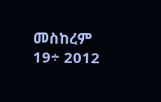መስከረም 19÷ 2012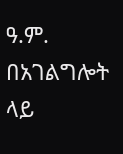ዓ.ም.
በአገልግሎት ላይ